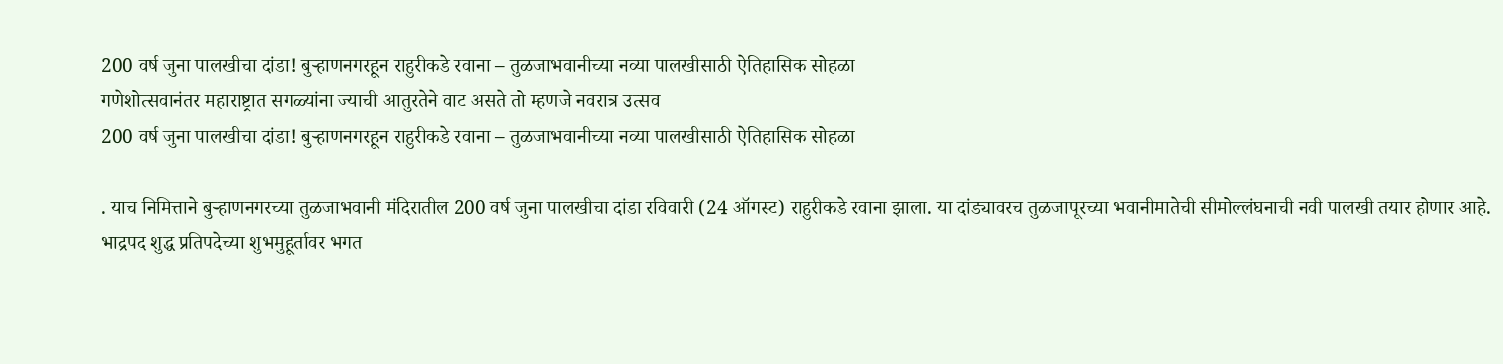200 वर्ष जुना पालखीचा दांडा! बुऱ्हाणनगरहून राहुरीकडे रवाना – तुळजाभवानीच्या नव्या पालखीसाठी ऐतिहासिक सोहळा
गणेशोत्सवानंतर महाराष्ट्रात सगळ्यांना ज्याची आतुरतेने वाट असते तो म्हणजे नवरात्र उत्सव
200 वर्ष जुना पालखीचा दांडा! बुऱ्हाणनगरहून राहुरीकडे रवाना – तुळजाभवानीच्या नव्या पालखीसाठी ऐतिहासिक सोहळा

. याच निमित्ताने बुऱ्हाणनगरच्या तुळजाभवानी मंदिरातील 200 वर्ष जुना पालखीचा दांडा रविवारी (24 ऑगस्ट) राहुरीकडे रवाना झाला. या दांड्यावरच तुळजापूरच्या भवानीमातेची सीमोल्लंघनाची नवी पालखी तयार होणार आहे.
भाद्रपद शुद्ध प्रतिपदेच्या शुभमुहूर्तावर भगत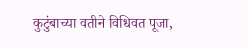कुटुंबाच्या वतीने विधिवत पूजा,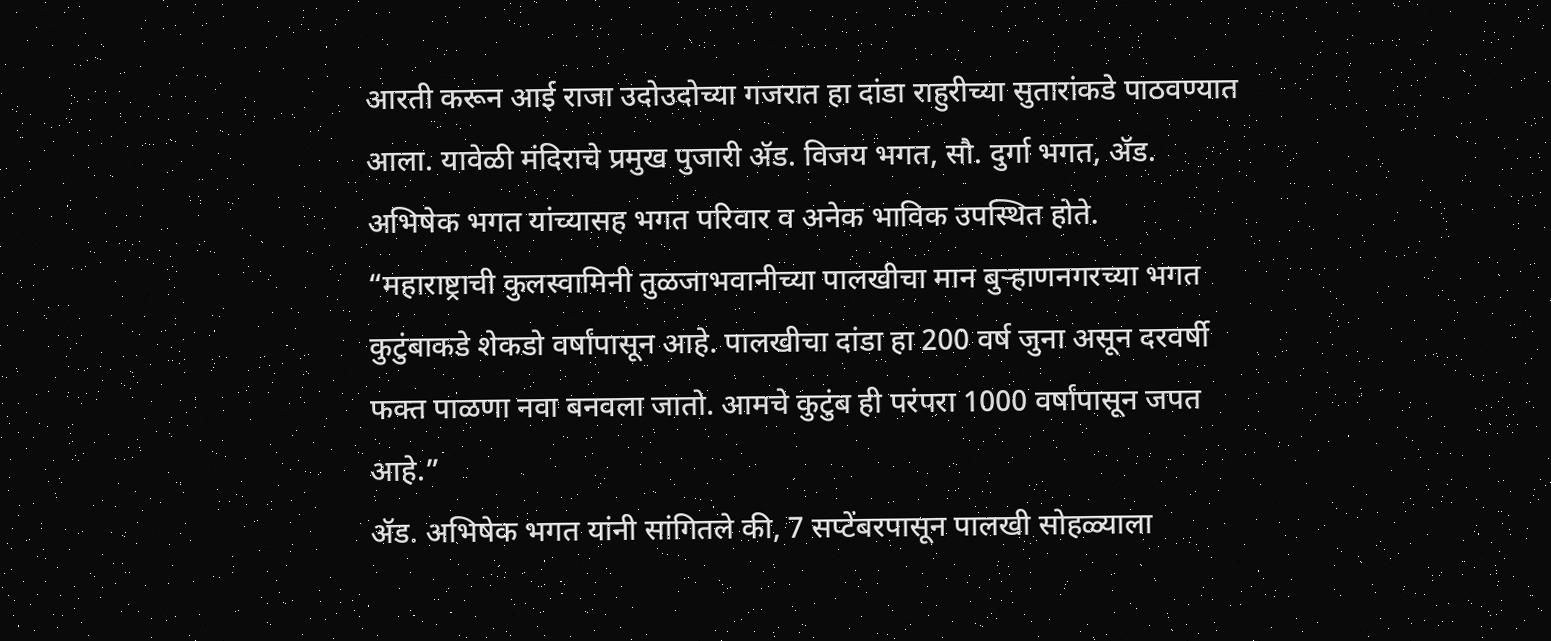आरती करून आई राजा उदोउदोच्या गजरात हा दांडा राहुरीच्या सुतारांकडे पाठवण्यात आला. यावेळी मंदिराचे प्रमुख पुजारी ॲड. विजय भगत, सौ. दुर्गा भगत, ॲड. अभिषेक भगत यांच्यासह भगत परिवार व अनेक भाविक उपस्थित होते.
“महाराष्ट्राची कुलस्वामिनी तुळजाभवानीच्या पालखीचा मान बुऱ्हाणनगरच्या भगत कुटुंबाकडे शेकडो वर्षांपासून आहे. पालखीचा दांडा हा 200 वर्ष जुना असून दरवर्षी फक्त पाळणा नवा बनवला जातो. आमचे कुटुंब ही परंपरा 1000 वर्षांपासून जपत आहे.”
ॲड. अभिषेक भगत यांनी सांगितले की, 7 सप्टेंबरपासून पालखी सोहळ्याला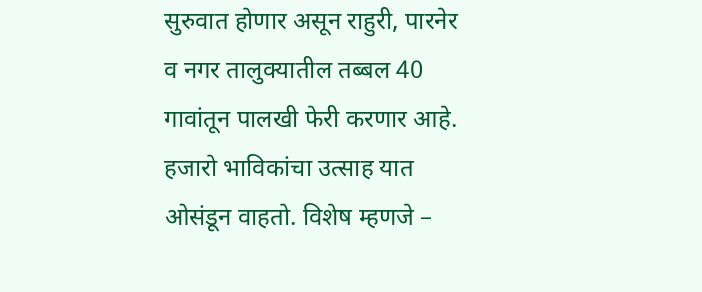सुरुवात होणार असून राहुरी, पारनेर व नगर तालुक्यातील तब्बल 40 गावांतून पालखी फेरी करणार आहे. हजारो भाविकांचा उत्साह यात ओसंडून वाहतो. विशेष म्हणजे –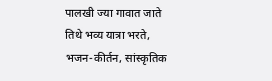पालखी ज्या गावात जाते तिथे भव्य यात्रा भरते, भजन-कीर्तन, सांस्कृतिक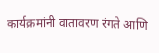कार्यक्रमांनी वातावरण रंगते आणि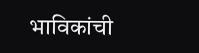भाविकांची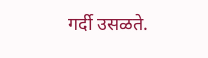गर्दी उसळते.